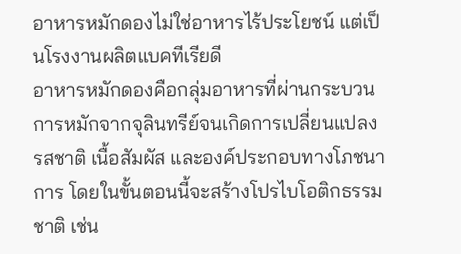อาหารหมักดองไม่ใช่อาหารไร้ประโยชน์ แต่เป็นโรงงานผลิตแบคทีเรียดี
อาหารหมักดองคือกลุ่มอาหารที่ผ่านกระบวนการหมักจากจุลินทรีย์จนเกิดการเปลี่ยนแปลงรสชาติ เนื้อสัมผัส และองค์ประกอบทางโภชนาการ โดยในขั้นตอนนี้จะสร้างโปรไบโอติกธรรมชาติ เช่น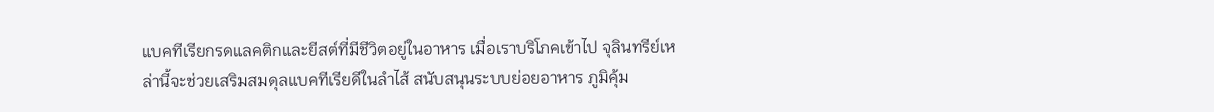แบคทีเรียกรดแลคติกและยีสต์ที่มีชีวิตอยู่ในอาหาร เมื่อเราบริโภคเข้าไป จุลินทรีย์เหล่านี้จะช่วยเสริมสมดุลแบคทีเรียดีในลำไส้ สนับสนุนระบบย่อยอาหาร ภูมิคุ้ม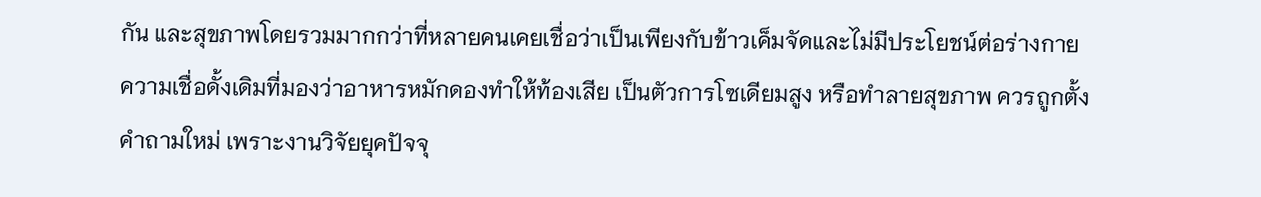กัน และสุขภาพโดยรวมมากกว่าที่หลายคนเคยเชื่อว่าเป็นเพียงกับข้าวเค็มจัดและไม่มีประโยชน์ต่อร่างกาย
ความเชื่อดั้งเดิมที่มองว่าอาหารหมักดองทำให้ท้องเสีย เป็นตัวการโซเดียมสูง หรือทำลายสุขภาพ ควรถูกตั้งคำถามใหม่ เพราะงานวิจัยยุคปัจจุ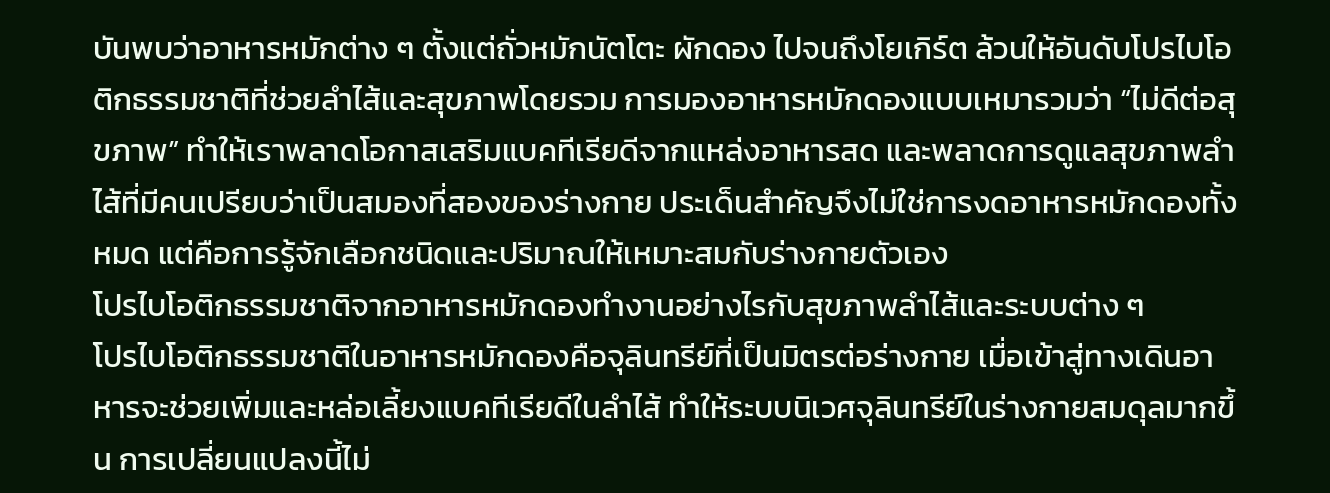บันพบว่าอาหารหมักต่าง ๆ ตั้งแต่ถั่วหมักนัตโตะ ผักดอง ไปจนถึงโยเกิร์ต ล้วนให้อันดับโปรไบโอติกธรรมชาติที่ช่วยลำไส้และสุขภาพโดยรวม การมองอาหารหมักดองแบบเหมารวมว่า “ไม่ดีต่อสุขภาพ” ทำให้เราพลาดโอกาสเสริมแบคทีเรียดีจากแหล่งอาหารสด และพลาดการดูแลสุขภาพลำไส้ที่มีคนเปรียบว่าเป็นสมองที่สองของร่างกาย ประเด็นสำคัญจึงไม่ใช่การงดอาหารหมักดองทั้งหมด แต่คือการรู้จักเลือกชนิดและปริมาณให้เหมาะสมกับร่างกายตัวเอง
โปรไบโอติกธรรมชาติจากอาหารหมักดองทำงานอย่างไรกับสุขภาพลำไส้และระบบต่าง ๆ
โปรไบโอติกธรรมชาติในอาหารหมักดองคือจุลินทรีย์ที่เป็นมิตรต่อร่างกาย เมื่อเข้าสู่ทางเดินอาหารจะช่วยเพิ่มและหล่อเลี้ยงแบคทีเรียดีในลำไส้ ทำให้ระบบนิเวศจุลินทรีย์ในร่างกายสมดุลมากขึ้น การเปลี่ยนแปลงนี้ไม่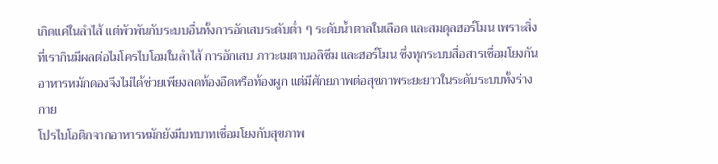เกิดแค่ในลำไส้ แต่พัวพันกับระบบอื่นทั้งการอักเสบระดับต่ำ ๆ ระดับน้ำตาลในเลือด และสมดุลฮอร์โมน เพราะสิ่งที่เรากินมีผลต่อไมโครไบโอมในลำไส้ การอักเสบ ภาวะเมตาบอลิซึม และฮอร์โมน ซึ่งทุกระบบสื่อสารเชื่อมโยงกัน อาหารหมักดองจึงไม่ได้ช่วยเพียงลดท้องอืดหรือท้องผูก แต่มีศักยภาพต่อสุขภาพระยะยาวในระดับระบบทั้งร่างกาย
โปรไบโอติกจากอาหารหมักยังมีบทบาทเชื่อมโยงกับสุขภาพ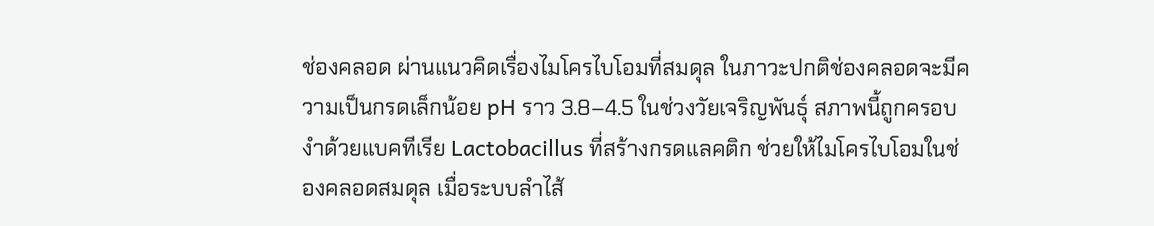ช่องคลอด ผ่านแนวคิดเรื่องไมโครไบโอมที่สมดุล ในภาวะปกติช่องคลอดจะมีความเป็นกรดเล็กน้อย pH ราว 3.8–4.5 ในช่วงวัยเจริญพันธุ์ สภาพนี้ถูกครอบงำด้วยแบคทีเรีย Lactobacillus ที่สร้างกรดแลคติก ช่วยให้ไมโครไบโอมในช่องคลอดสมดุล เมื่อระบบลำไส้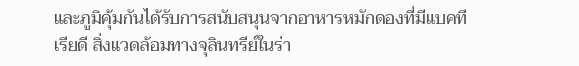และภูมิคุ้มกันได้รับการสนับสนุนจากอาหารหมักดองที่มีแบคทีเรียดี สิ่งแวดล้อมทางจุลินทรีย์ในร่า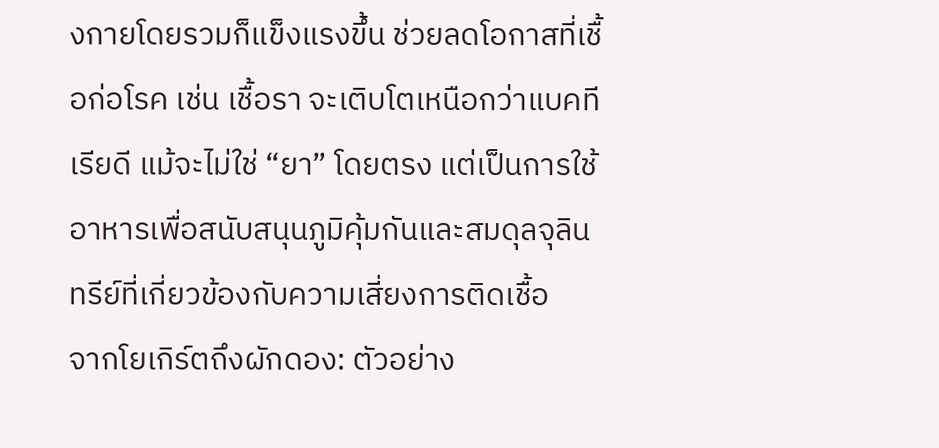งกายโดยรวมก็แข็งแรงขึ้น ช่วยลดโอกาสที่เชื้อก่อโรค เช่น เชื้อรา จะเติบโตเหนือกว่าแบคทีเรียดี แม้จะไม่ใช่ “ยา” โดยตรง แต่เป็นการใช้อาหารเพื่อสนับสนุนภูมิคุ้มกันและสมดุลจุลินทรีย์ที่เกี่ยวข้องกับความเสี่ยงการติดเชื้อ
จากโยเกิร์ตถึงผักดอง: ตัวอย่าง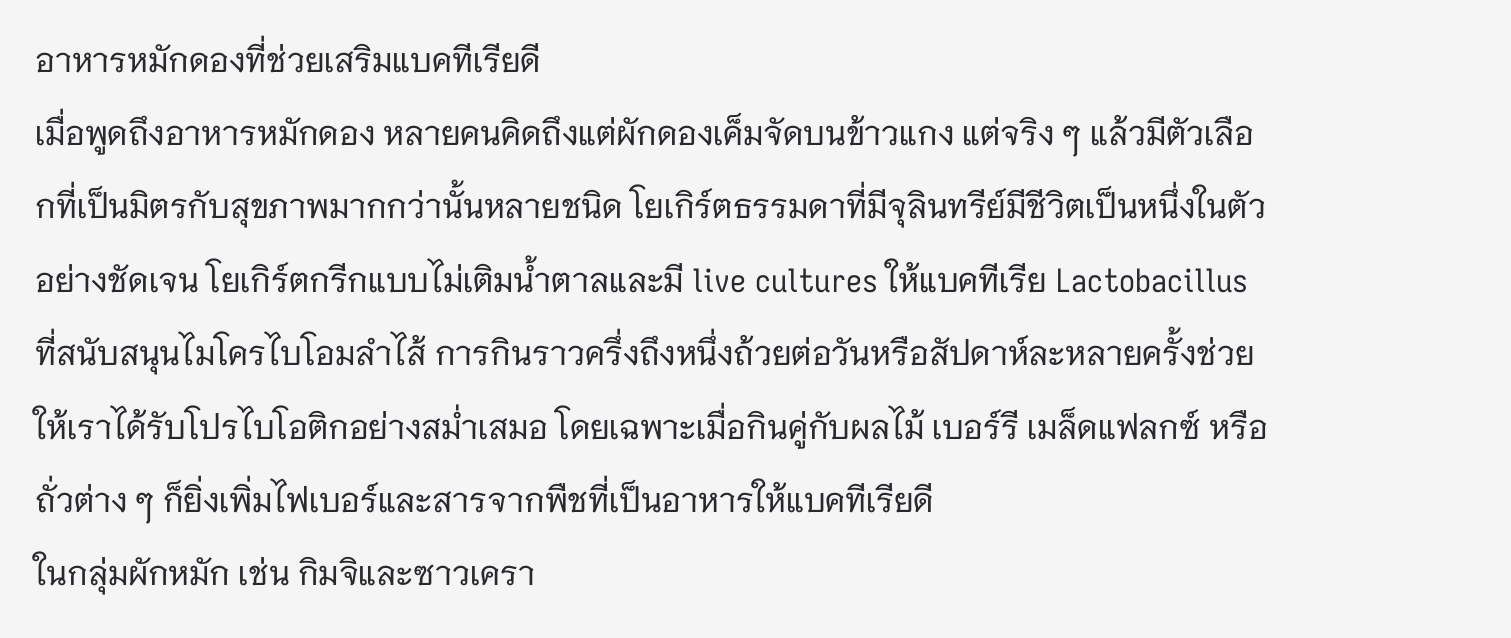อาหารหมักดองที่ช่วยเสริมแบคทีเรียดี
เมื่อพูดถึงอาหารหมักดอง หลายคนคิดถึงแต่ผักดองเค็มจัดบนข้าวแกง แต่จริง ๆ แล้วมีตัวเลือกที่เป็นมิตรกับสุขภาพมากกว่านั้นหลายชนิด โยเกิร์ตธรรมดาที่มีจุลินทรีย์มีชีวิตเป็นหนึ่งในตัวอย่างชัดเจน โยเกิร์ตกรีกแบบไม่เติมน้ำตาลและมี live cultures ให้แบคทีเรีย Lactobacillus ที่สนับสนุนไมโครไบโอมลำไส้ การกินราวครึ่งถึงหนึ่งถ้วยต่อวันหรือสัปดาห์ละหลายครั้งช่วยให้เราได้รับโปรไบโอติกอย่างสม่ำเสมอ โดยเฉพาะเมื่อกินคู่กับผลไม้ เบอร์รี เมล็ดแฟลกซ์ หรือถั่วต่าง ๆ ก็ยิ่งเพิ่มไฟเบอร์และสารจากพืชที่เป็นอาหารให้แบคทีเรียดี
ในกลุ่มผักหมัก เช่น กิมจิและซาวเครา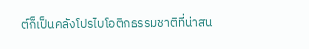ต์ก็เป็นคลังโปรไบโอติกธรรมชาติที่น่าสน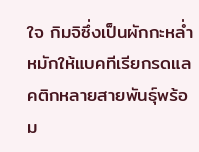ใจ กิมจิซึ่งเป็นผักกะหล่ำหมักให้แบคทีเรียกรดแลคติกหลายสายพันธุ์พร้อม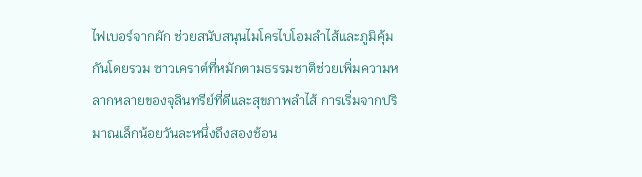ไฟเบอร์จากผัก ช่วยสนับสนุนไมโครไบโอมลำไส้และภูมิคุ้มกันโดยรวม ซาวเคราต์ที่หมักตามธรรมชาติช่วยเพิ่มความหลากหลายของจุลินทรีย์ที่ดีและสุขภาพลำไส้ การเริ่มจากปริมาณเล็กน้อยวันละหนึ่งถึงสองช้อน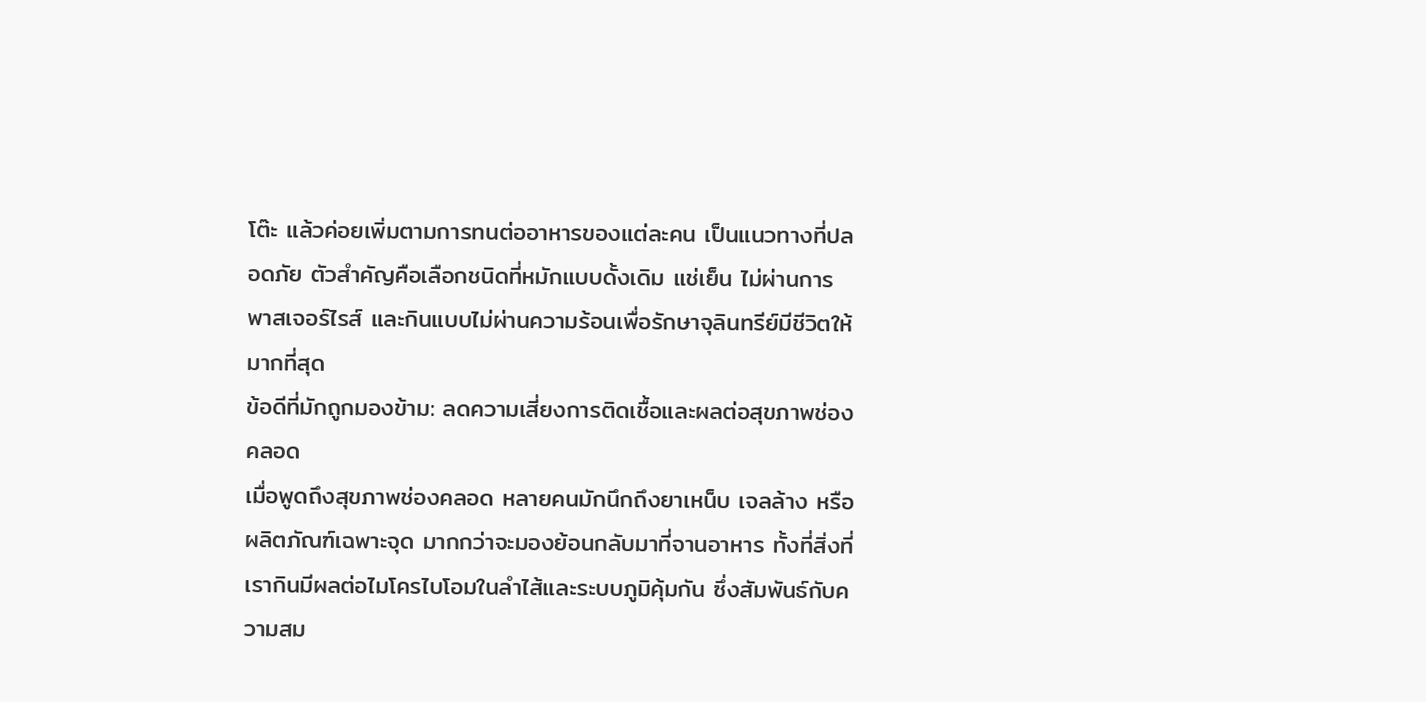โต๊ะ แล้วค่อยเพิ่มตามการทนต่ออาหารของแต่ละคน เป็นแนวทางที่ปลอดภัย ตัวสำคัญคือเลือกชนิดที่หมักแบบดั้งเดิม แช่เย็น ไม่ผ่านการพาสเจอร์ไรส์ และกินแบบไม่ผ่านความร้อนเพื่อรักษาจุลินทรีย์มีชีวิตให้มากที่สุด
ข้อดีที่มักถูกมองข้าม: ลดความเสี่ยงการติดเชื้อและผลต่อสุขภาพช่องคลอด
เมื่อพูดถึงสุขภาพช่องคลอด หลายคนมักนึกถึงยาเหน็บ เจลล้าง หรือผลิตภัณฑ์เฉพาะจุด มากกว่าจะมองย้อนกลับมาที่จานอาหาร ทั้งที่สิ่งที่เรากินมีผลต่อไมโครไบโอมในลำไส้และระบบภูมิคุ้มกัน ซึ่งสัมพันธ์กับความสม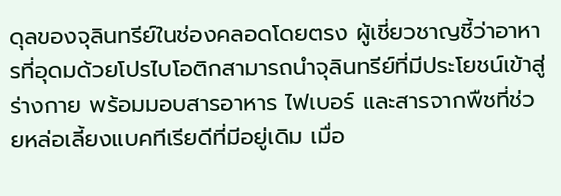ดุลของจุลินทรีย์ในช่องคลอดโดยตรง ผู้เชี่ยวชาญชี้ว่าอาหารที่อุดมด้วยโปรไบโอติกสามารถนำจุลินทรีย์ที่มีประโยชน์เข้าสู่ร่างกาย พร้อมมอบสารอาหาร ไฟเบอร์ และสารจากพืชที่ช่วยหล่อเลี้ยงแบคทีเรียดีที่มีอยู่เดิม เมื่อ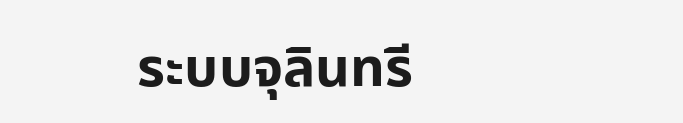ระบบจุลินทรี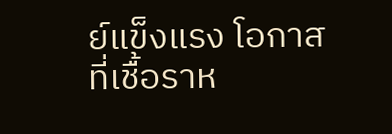ย์แข็งแรง โอกาสที่เชื้อราห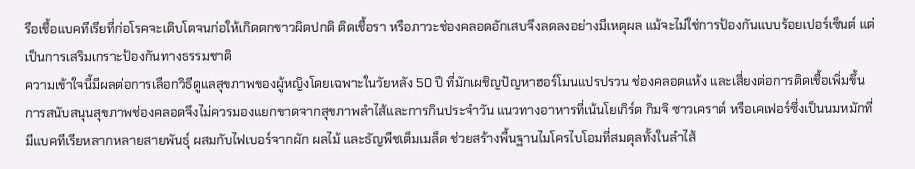รือเชื้อแบคทีเรียที่ก่อโรคจะเติบโตจนก่อให้เกิดตกขาวผิดปกติ ติดเชื้อรา หรือภาวะช่องคลอดอักเสบจึงลดลงอย่างมีเหตุผล แม้จะไม่ใช่การป้องกันแบบร้อยเปอร์เซ็นต์ แต่เป็นการเสริมเกราะป้องกันทางธรรมชาติ
ความเข้าใจนี้มีผลต่อการเลือกวิธีดูแลสุขภาพของผู้หญิงโดยเฉพาะในวัยหลัง 50 ปี ที่มักเผชิญปัญหาฮอร์โมนแปรปรวน ช่องคลอดแห้ง และเสี่ยงต่อการติดเชื้อเพิ่มขึ้น การสนับสนุนสุขภาพช่องคลอดจึงไม่ควรมองแยกขาดจากสุขภาพลำไส้และการกินประจำวัน แนวทางอาหารที่เน้นโยเกิร์ต กิมจิ ซาวเคราต์ หรือเคเฟอร์ซึ่งเป็นนมหมักที่มีแบคทีเรียหลากหลายสายพันธุ์ ผสมกับไฟเบอร์จากผัก ผลไม้ และธัญพืชเต็มเมล็ด ช่วยสร้างพื้นฐานไมโครไบโอมที่สมดุลทั้งในลำไส้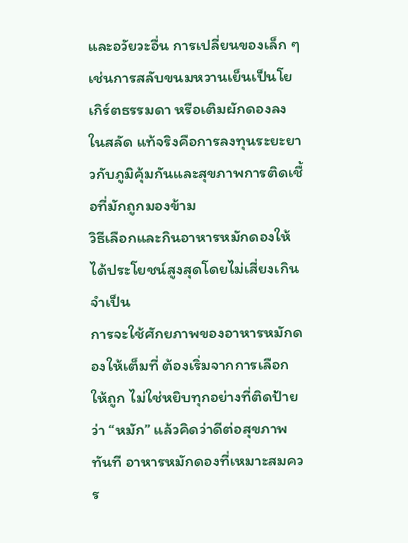และอวัยวะอื่น การเปลี่ยนของเล็ก ๆ เช่นการสลับขนมหวานเย็นเป็นโยเกิร์ตธรรมดา หรือเติมผักดองลงในสลัด แท้จริงคือการลงทุนระยะยาวกับภูมิคุ้มกันและสุขภาพการติดเชื้อที่มักถูกมองข้าม
วิธีเลือกและกินอาหารหมักดองให้ได้ประโยชน์สูงสุดโดยไม่เสี่ยงเกินจำเป็น
การจะใช้ศักยภาพของอาหารหมักดองให้เต็มที่ ต้องเริ่มจากการเลือกให้ถูก ไม่ใช่หยิบทุกอย่างที่ติดป้ายว่า “หมัก” แล้วคิดว่าดีต่อสุขภาพทันที อาหารหมักดองที่เหมาะสมควร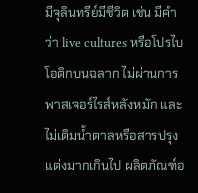มีจุลินทรีย์มีชีวิต เช่น มีคำว่า live cultures หรือโปรไบโอติกบนฉลาก ไม่ผ่านการพาสเจอร์ไรส์หลังหมัก และไม่เติมน้ำตาลหรือสารปรุงแต่งมากเกินไป ผลิตภัณฑ์อ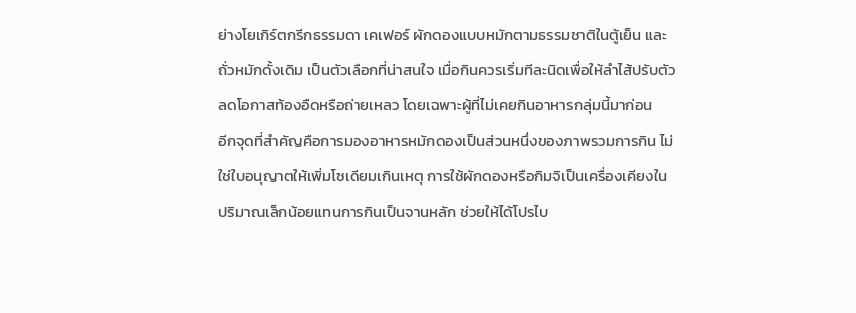ย่างโยเกิร์ตกรีกธรรมดา เคเฟอร์ ผักดองแบบหมักตามธรรมชาติในตู้เย็น และถั่วหมักดั้งเดิม เป็นตัวเลือกที่น่าสนใจ เมื่อกินควรเริ่มทีละนิดเพื่อให้ลำไส้ปรับตัว ลดโอกาสท้องอืดหรือถ่ายเหลว โดยเฉพาะผู้ที่ไม่เคยกินอาหารกลุ่มนี้มาก่อน
อีกจุดที่สำคัญคือการมองอาหารหมักดองเป็นส่วนหนึ่งของภาพรวมการกิน ไม่ใช่ใบอนุญาตให้เพิ่มโซเดียมเกินเหตุ การใช้ผักดองหรือกิมจิเป็นเครื่องเคียงในปริมาณเล็กน้อยแทนการกินเป็นจานหลัก ช่วยให้ได้โปรไบ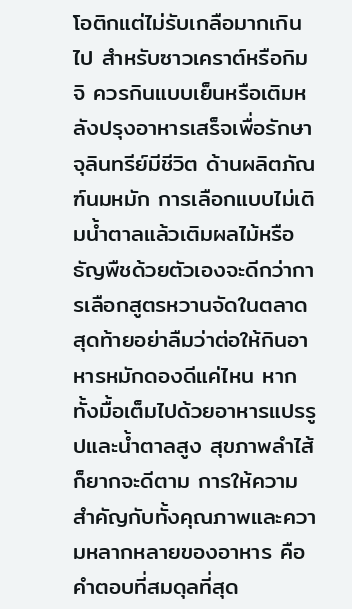โอติกแต่ไม่รับเกลือมากเกินไป สำหรับซาวเคราต์หรือกิมจิ ควรกินแบบเย็นหรือเติมหลังปรุงอาหารเสร็จเพื่อรักษาจุลินทรีย์มีชีวิต ด้านผลิตภัณฑ์นมหมัก การเลือกแบบไม่เติมน้ำตาลแล้วเติมผลไม้หรือธัญพืชด้วยตัวเองจะดีกว่าการเลือกสูตรหวานจัดในตลาด สุดท้ายอย่าลืมว่าต่อให้กินอาหารหมักดองดีแค่ไหน หากทั้งมื้อเต็มไปด้วยอาหารแปรรูปและน้ำตาลสูง สุขภาพลำไส้ก็ยากจะดีตาม การให้ความสำคัญกับทั้งคุณภาพและความหลากหลายของอาหาร คือคำตอบที่สมดุลที่สุด